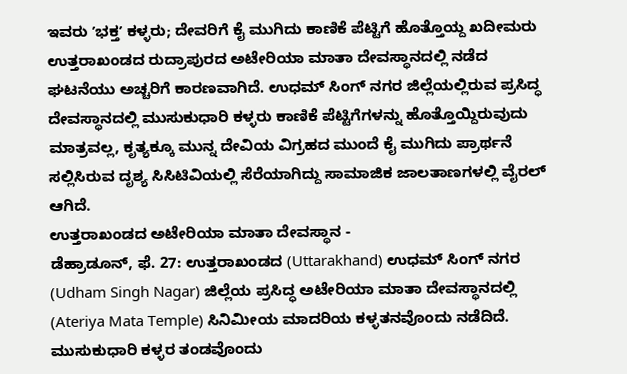ಇವರು ʼಭಕ್ತʼ ಕಳ್ಳರು; ದೇವರಿಗೆ ಕೈ ಮುಗಿದು ಕಾಣಿಕೆ ಪೆಟ್ಟಿಗೆ ಹೊತ್ತೊಯ್ದ ಖದೀಮರು
ಉತ್ತರಾಖಂಡದ ರುದ್ರಾಪುರದ ಅಟೇರಿಯಾ ಮಾತಾ ದೇವಸ್ಥಾನದಲ್ಲಿ ನಡೆದ ಘಟನೆಯು ಅಚ್ಚರಿಗೆ ಕಾರಣವಾಗಿದೆ. ಉಧಮ್ ಸಿಂಗ್ ನಗರ ಜಿಲ್ಲೆಯಲ್ಲಿರುವ ಪ್ರಸಿದ್ಧ ದೇವಸ್ಥಾನದಲ್ಲಿ ಮುಸುಕುಧಾರಿ ಕಳ್ಳರು ಕಾಣಿಕೆ ಪೆಟ್ಟಿಗೆಗಳನ್ನು ಹೊತ್ತೊಯ್ದಿರುವುದು ಮಾತ್ರವಲ್ಲ, ಕೃತ್ಯಕ್ಕೂ ಮುನ್ನ ದೇವಿಯ ವಿಗ್ರಹದ ಮುಂದೆ ಕೈ ಮುಗಿದು ಪ್ರಾರ್ಥನೆ ಸಲ್ಲಿಸಿರುವ ದೃಶ್ಯ ಸಿಸಿಟಿವಿಯಲ್ಲಿ ಸೆರೆಯಾಗಿದ್ದು ಸಾಮಾಜಿಕ ಜಾಲತಾಣಗಳಲ್ಲಿ ವೈರಲ್ ಆಗಿದೆ.
ಉತ್ತರಾಖಂಡದ ಅಟೇರಿಯಾ ಮಾತಾ ದೇವಸ್ಥಾನ -
ಡೆಹ್ರಾಡೂನ್, ಫೆ. 27: ಉತ್ತರಾಖಂಡದ (Uttarakhand) ಉಧಮ್ ಸಿಂಗ್ ನಗರ (Udham Singh Nagar) ಜಿಲ್ಲೆಯ ಪ್ರಸಿದ್ಧ ಅಟೇರಿಯಾ ಮಾತಾ ದೇವಸ್ಥಾನದಲ್ಲಿ (Ateriya Mata Temple) ಸಿನಿಮೀಯ ಮಾದರಿಯ ಕಳ್ಳತನವೊಂದು ನಡೆದಿದೆ. ಮುಸುಕುಧಾರಿ ಕಳ್ಳರ ತಂಡವೊಂದು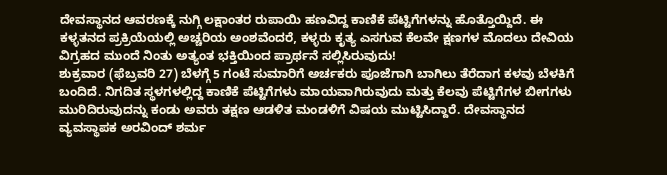ದೇವಸ್ಥಾನದ ಆವರಣಕ್ಕೆ ನುಗ್ಗಿ ಲಕ್ಷಾಂತರ ರುಪಾಯಿ ಹಣವಿದ್ದ ಕಾಣಿಕೆ ಪೆಟ್ಟಿಗೆಗಳನ್ನು ಹೊತ್ತೊಯ್ದಿದೆ. ಈ ಕಳ್ಳತನದ ಪ್ರಕ್ರಿಯೆಯಲ್ಲಿ ಅಚ್ಚರಿಯ ಅಂಶವೆಂದರೆ, ಕಳ್ಳರು ಕೃತ್ಯ ಎಸಗುವ ಕೆಲವೇ ಕ್ಷಣಗಳ ಮೊದಲು ದೇವಿಯ ವಿಗ್ರಹದ ಮುಂದೆ ನಿಂತು ಅತ್ಯಂತ ಭಕ್ತಿಯಿಂದ ಪ್ರಾರ್ಥನೆ ಸಲ್ಲಿಸಿರುವುದು!
ಶುಕ್ರವಾರ (ಫೆಬ್ರವರಿ 27) ಬೆಳಗ್ಗೆ 5 ಗಂಟೆ ಸುಮಾರಿಗೆ ಅರ್ಚಕರು ಪೂಜೆಗಾಗಿ ಬಾಗಿಲು ತೆರೆದಾಗ ಕಳವು ಬೆಳಕಿಗೆ ಬಂದಿದೆ. ನಿಗದಿತ ಸ್ಥಳಗಳಲ್ಲಿದ್ದ ಕಾಣಿಕೆ ಪೆಟ್ಟಿಗೆಗಳು ಮಾಯವಾಗಿರುವುದು ಮತ್ತು ಕೆಲವು ಪೆಟ್ಟಿಗೆಗಳ ಬೀಗಗಳು ಮುರಿದಿರುವುದನ್ನು ಕಂಡು ಅವರು ತಕ್ಷಣ ಆಡಳಿತ ಮಂಡಳಿಗೆ ವಿಷಯ ಮುಟ್ಟಿಸಿದ್ದಾರೆ. ದೇವಸ್ಥಾನದ ವ್ಯವಸ್ಥಾಪಕ ಅರವಿಂದ್ ಶರ್ಮ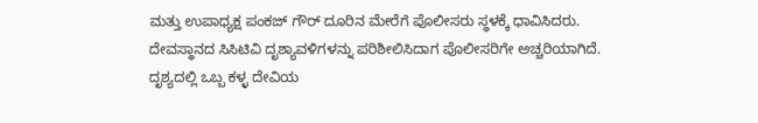ಮತ್ತು ಉಪಾಧ್ಯಕ್ಷ ಪಂಕಜ್ ಗೌರ್ ದೂರಿನ ಮೇರೆಗೆ ಪೊಲೀಸರು ಸ್ಥಳಕ್ಕೆ ಧಾವಿಸಿದರು.
ದೇವಸ್ಥಾನದ ಸಿಸಿಟಿವಿ ದೃಶ್ಯಾವಳಿಗಳನ್ನು ಪರಿಶೀಲಿಸಿದಾಗ ಪೊಲೀಸರಿಗೇ ಅಚ್ಚರಿಯಾಗಿದೆ. ದೃಶ್ಯದಲ್ಲಿ ಒಬ್ಬ ಕಳ್ಳ ದೇವಿಯ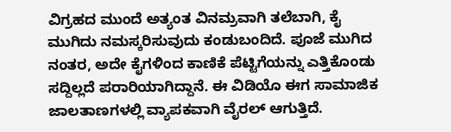ವಿಗ್ರಹದ ಮುಂದೆ ಅತ್ಯಂತ ವಿನಮ್ರವಾಗಿ ತಲೆಬಾಗಿ, ಕೈ ಮುಗಿದು ನಮಸ್ಕರಿಸುವುದು ಕಂಡುಬಂದಿದೆ. ಪೂಜೆ ಮುಗಿದ ನಂತರ, ಅದೇ ಕೈಗಳಿಂದ ಕಾಣಿಕೆ ಪೆಟ್ಟಿಗೆಯನ್ನು ಎತ್ತಿಕೊಂಡು ಸದ್ದಿಲ್ಲದೆ ಪರಾರಿಯಾಗಿದ್ದಾನೆ. ಈ ವಿಡಿಯೊ ಈಗ ಸಾಮಾಜಿಕ ಜಾಲತಾಣಗಳಲ್ಲಿ ವ್ಯಾಪಕವಾಗಿ ವೈರಲ್ ಆಗುತ್ತಿದೆ.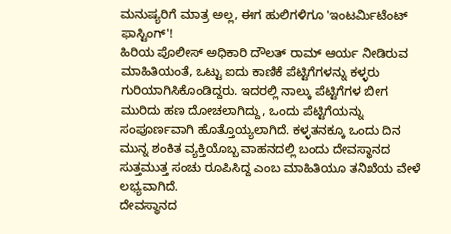ಮನುಷ್ಯರಿಗೆ ಮಾತ್ರ ಅಲ್ಲ, ಈಗ ಹುಲಿಗಳಿಗೂ 'ಇಂಟರ್ಮಿಟೆಂಟ್ ಫಾಸ್ಟಿಂಗ್'!
ಹಿರಿಯ ಪೊಲೀಸ್ ಅಧಿಕಾರಿ ದೌಲತ್ ರಾಮ್ ಆರ್ಯ ನೀಡಿರುವ ಮಾಹಿತಿಯಂತೆ, ಒಟ್ಟು ಐದು ಕಾಣಿಕೆ ಪೆಟ್ಟಿಗೆಗಳನ್ನು ಕಳ್ಳರು ಗುರಿಯಾಗಿಸಿಕೊಂಡಿದ್ದರು. ಇದರಲ್ಲಿ ನಾಲ್ಕು ಪೆಟ್ಟಿಗೆಗಳ ಬೀಗ ಮುರಿದು ಹಣ ದೋಚಲಾಗಿದ್ದು, ಒಂದು ಪೆಟ್ಟಿಗೆಯನ್ನು ಸಂಪೂರ್ಣವಾಗಿ ಹೊತ್ತೊಯ್ಯಲಾಗಿದೆ. ಕಳ್ಳತನಕ್ಕೂ ಒಂದು ದಿನ ಮುನ್ನ ಶಂಕಿತ ವ್ಯಕ್ತಿಯೊಬ್ಬ ವಾಹನದಲ್ಲಿ ಬಂದು ದೇವಸ್ಥಾನದ ಸುತ್ತಮುತ್ತ ಸಂಚು ರೂಪಿಸಿದ್ದ ಎಂಬ ಮಾಹಿತಿಯೂ ತನಿಖೆಯ ವೇಳೆ ಲಭ್ಯವಾಗಿದೆ.
ದೇವಸ್ಥಾನದ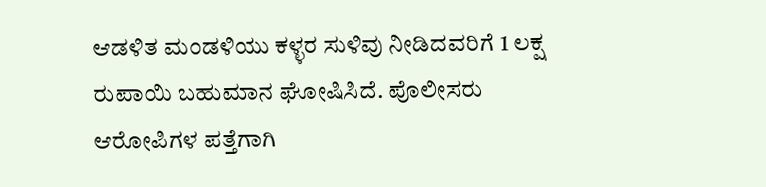ಆಡಳಿತ ಮಂಡಳಿಯು ಕಳ್ಳರ ಸುಳಿವು ನೀಡಿದವರಿಗೆ 1 ಲಕ್ಷ ರುಪಾಯಿ ಬಹುಮಾನ ಘೋಷಿಸಿದೆ. ಪೊಲೀಸರು ಆರೋಪಿಗಳ ಪತ್ತೆಗಾಗಿ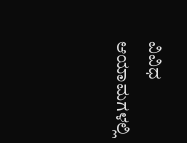ವಿವಿಧ ಆಯಾಮಗಳಲ್ಲಿ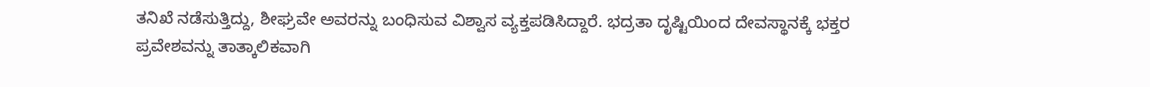ತನಿಖೆ ನಡೆಸುತ್ತಿದ್ದು, ಶೀಘ್ರವೇ ಅವರನ್ನು ಬಂಧಿಸುವ ವಿಶ್ವಾಸ ವ್ಯಕ್ತಪಡಿಸಿದ್ದಾರೆ. ಭದ್ರತಾ ದೃಷ್ಟಿಯಿಂದ ದೇವಸ್ಥಾನಕ್ಕೆ ಭಕ್ತರ ಪ್ರವೇಶವನ್ನು ತಾತ್ಕಾಲಿಕವಾಗಿ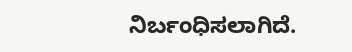ನಿರ್ಬಂಧಿಸಲಾಗಿದೆ.